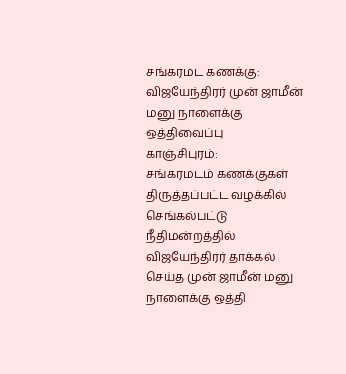சங்கரமட கணக்கு: விஜயேந்திரர் முன் ஜாமீன் மனு நாளைக்கு ஒத்திவைப்பு
காஞ்சிபுரம்:
சங்கரமடம் கணக்குகள் திருத்தப்பட்ட வழக்கில் செங்கல்பட்டு நீதிமன்றத்தில் விஜயேந்திரர் தாக்கல் செய்த முன் ஜாமீன் மனு நாளைக்கு ஒத்தி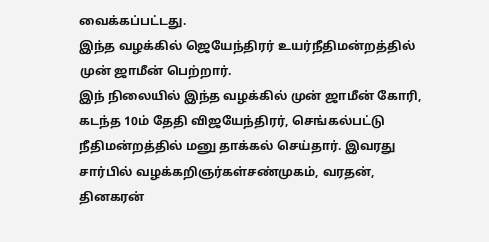வைக்கப்பட்டது.
இந்த வழக்கில் ஜெயேந்திரர் உயர்நீதிமன்றத்தில் முன் ஜாமீன் பெற்றார்.
இந் நிலையில் இந்த வழக்கில் முன் ஜாமீன் கோரி, கடந்த 10ம் தேதி விஜயேந்திரர், செங்கல்பட்டு நீதிமன்றத்தில் மனு தாக்கல் செய்தார். இவரது சார்பில் வழக்கறிஞர்கள்சண்முகம், வரதன், தினகரன்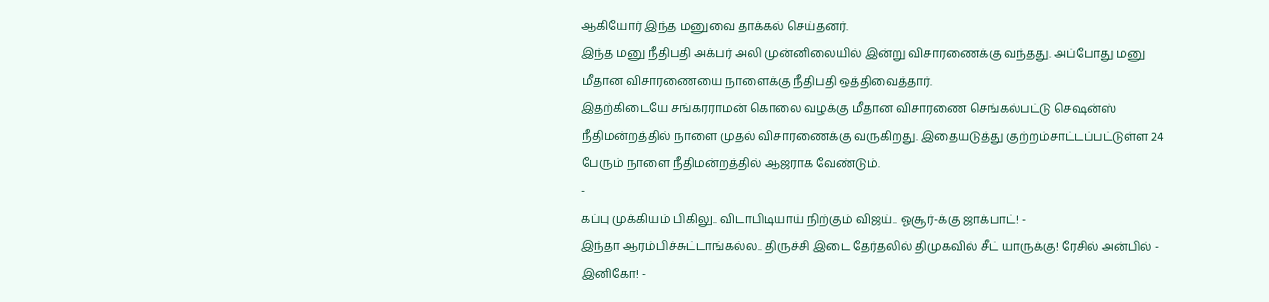ஆகியோர் இந்த மனுவை தாக்கல் செய்தனர்.
இந்த மனு நீதிபதி அக்பர் அலி முன்னிலையில் இன்று விசாரணைக்கு வந்தது. அப்போது மனு மீதான விசாரணையை நாளைக்கு நீதிபதி ஒத்திவைத்தார்.
இதற்கிடையே சங்கரராமன் கொலை வழக்கு மீதான விசாரணை செங்கல்பட்டு செஷன்ஸ் நீதிமன்றத்தில் நாளை முதல் விசாரணைக்கு வருகிறது. இதையடுத்து குற்றம்சாட்டப்பட்டுள்ள 24 பேரும் நாளை நீதிமன்றத்தில் ஆஜராக வேண்டும்.
-
கப்பு முக்கியம் பிகிலு.. விடாபிடியாய் நிற்கும் விஜய்.. ஓசூர்-க்கு ஜாக்பாட்! -
இந்தா ஆரம்பிச்சுட்டாங்கல்ல.. திருச்சி இடை தேர்தலில் திமுகவில் சீட் யாருக்கு! ரேசில் அன்பில் - இனிகோ! -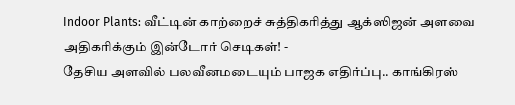Indoor Plants: வீட்டின் காற்றைச் சுத்திகரித்து ஆக்ஸிஜன் அளவை அதிகரிக்கும் இன்டோர் செடிகள்! -
தேசிய அளவில் பலவீனமடையும் பாஜக எதிர்ப்பு.. காங்கிரஸ்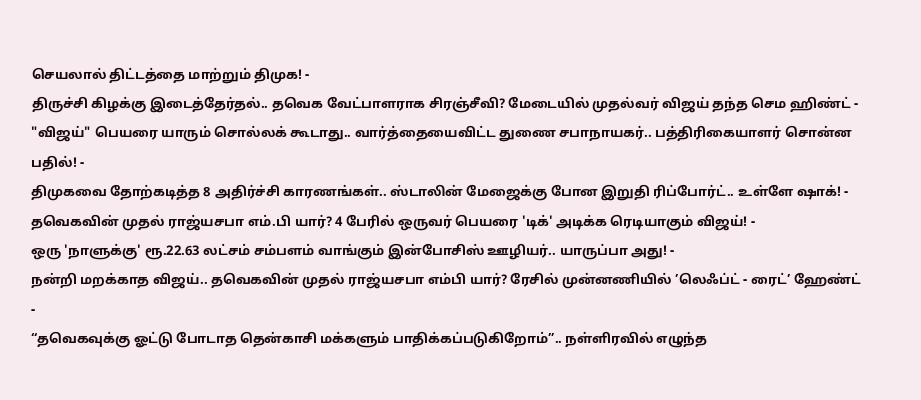செயலால் திட்டத்தை மாற்றும் திமுக! -
திருச்சி கிழக்கு இடைத்தேர்தல்.. தவெக வேட்பாளராக சிரஞ்சீவி? மேடையில் முதல்வர் விஜய் தந்த செம ஹிண்ட் -
"விஜய்" பெயரை யாரும் சொல்லக் கூடாது.. வார்த்தையைவிட்ட துணை சபாநாயகர்.. பத்திரிகையாளர் சொன்ன பதில்! -
திமுகவை தோற்கடித்த 8 அதிர்ச்சி காரணங்கள்.. ஸ்டாலின் மேஜைக்கு போன இறுதி ரிப்போர்ட்.. உள்ளே ஷாக்! -
தவெகவின் முதல் ராஜ்யசபா எம்.பி யார்? 4 பேரில் ஒருவர் பெயரை 'டிக்' அடிக்க ரெடியாகும் விஜய்! -
ஒரு 'நாளுக்கு' ரூ.22.63 லட்சம் சம்பளம் வாங்கும் இன்போசிஸ் ஊழியர்.. யாருப்பா அது! -
நன்றி மறக்காத விஜய்.. தவெகவின் முதல் ராஜ்யசபா எம்பி யார்? ரேசில் முன்னணியில் ’லெஃப்ட் - ரைட்’ ஹேண்ட் -
“தவெகவுக்கு ஓட்டு போடாத தென்காசி மக்களும் பாதிக்கப்படுகிறோம்”.. நள்ளிரவில் எழுந்த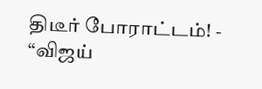திடீர் போராட்டம்! -
“விஜய்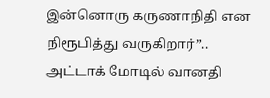இன்னொரு கருணாநிதி என நிரூபித்து வருகிறார்”.. அட்டாக் மோடில் வானதி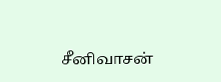சீனிவாசன்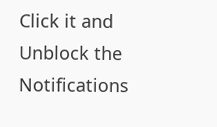Click it and Unblock the Notifications